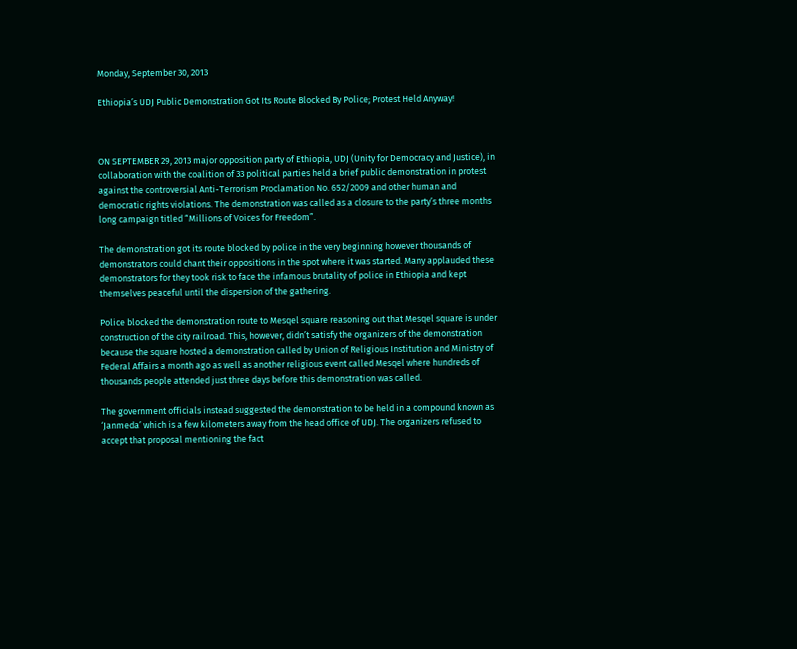Monday, September 30, 2013

Ethiopia’s UDJ Public Demonstration Got Its Route Blocked By Police; Protest Held Anyway!



ON SEPTEMBER 29, 2013 major opposition party of Ethiopia, UDJ (Unity for Democracy and Justice), in collaboration with the coalition of 33 political parties held a brief public demonstration in protest against the controversial Anti-Terrorism Proclamation No. 652/2009 and other human and democratic rights violations. The demonstration was called as a closure to the party’s three months long campaign titled “Millions of Voices for Freedom”.

The demonstration got its route blocked by police in the very beginning however thousands of demonstrators could chant their oppositions in the spot where it was started. Many applauded these demonstrators for they took risk to face the infamous brutality of police in Ethiopia and kept themselves peaceful until the dispersion of the gathering.

Police blocked the demonstration route to Mesqel square reasoning out that Mesqel square is under construction of the city railroad. This, however, didn’t satisfy the organizers of the demonstration because the square hosted a demonstration called by Union of Religious Institution and Ministry of Federal Affairs a month ago as well as another religious event called Mesqel where hundreds of thousands people attended just three days before this demonstration was called.

The government officials instead suggested the demonstration to be held in a compound known as ‘Janmeda’ which is a few kilometers away from the head office of UDJ. The organizers refused to accept that proposal mentioning the fact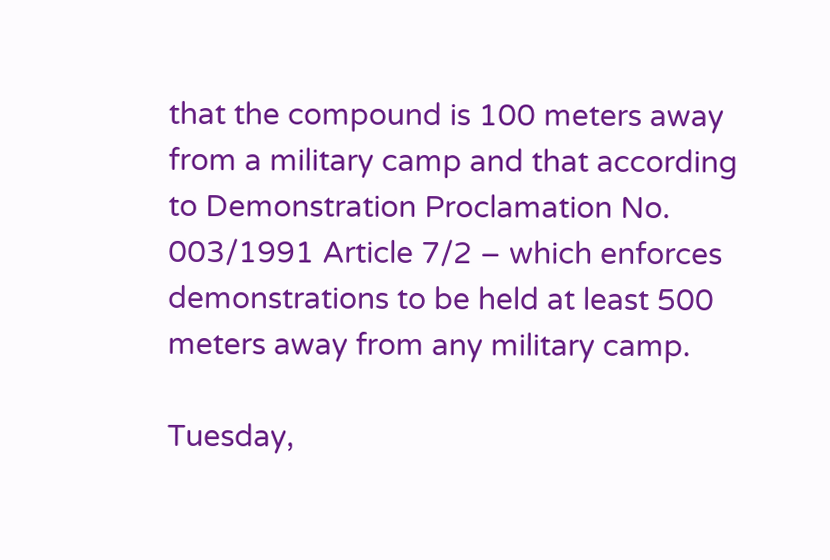that the compound is 100 meters away from a military camp and that according to Demonstration Proclamation No. 003/1991 Article 7/2 – which enforces demonstrations to be held at least 500 meters away from any military camp.

Tuesday,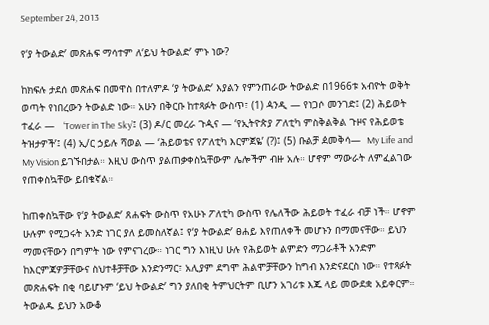September 24, 2013

የ‘ያ ትውልድ’ መጽሐፍ ማሳተም ለ‘ይህ ትውልድ’ ምኑ ነው?

ከክፍሉ ታደሰ መጽሐፍ በመዋስ በተለምዶ ‘ያ ትውልድ’ እያልን የምንጠራው ትውልድ በ1966ቱ አብዮት ወቅት ወጣት የነበረውን ትውልድ ነው። አሁን በቅርቡ ከተጻፉት ውስጥ፣ (1) ዻንዲ — የነጋሶ መንገድ፤ (2) ሕይወት ተፈራ —   ‘Tower in The Sky’፤ (3) ዶ/ር መረራ ጉዺና — ‘የኢትዮጵያ ፖለቲካ ምስቅልቅል ጉዞና የሕይወቴ ትዝታዎች’፤ (4) ኢ/ር ኃይሉ ሻወል — ‘ሕይወቴና የፖለቲካ እርምጀዬ’ (?)፤ (5) ቡልቻ ዸመቅሳ—  My Life and My Vision ይገኙበታል። እዚህ ውስጥ ያልጠቃቀስኳቸውም ሌሎችም ብዙ አሉ። ሆኖም ማውራት ለምፈልገው የጠቀስኳቸው ይበቁኛል።

ከጠቀስኳቸው የ‘ያ ትውልድ’ ጸሐፍት ውስጥ የአሁኑ ፖለቲካ ውስጥ የሌለችው ሕይወት ተፈራ ብቻ ነች። ሆኖም ሁሉም የሚጋሩት አንድ ነገር ያለ ይመስለኛል፤ የ‘ያ ትውልድ’ ፀሐይ እየጠለቀች መሆኑን በማመናቸው። ይህን ማመናቸውን በግምት ነው የምናገረው። ነገር ግን እነዚህ ሁሉ የሕይወት ልምድን ማጋራቶች አንድም ከእርምጃዎቻቸውና ስህተቶቻቸው እንድንማር፣ አሊያም ደግሞ ሕልሞቻቸውን ከግብ እንድናደርስ ነው። የተጻፉት መጽሐፍት በቂ ባይሆኑም ‘ይህ ትውልድ’ ግን ያለበቂ ትምህርትም ቢሆን አገሪቱ እጁ ላይ መውደቋ አይቀርም። ትውልዱ ይህን አውቆ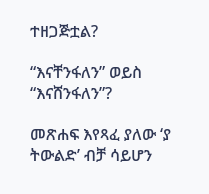ተዘጋጅቷል?

“እናቸንፋለን” ወይስ “እናሸንፋለን”?

መጽሐፍ እየጻፈ ያለው ‘ያ ትውልድ’ ብቻ ሳይሆን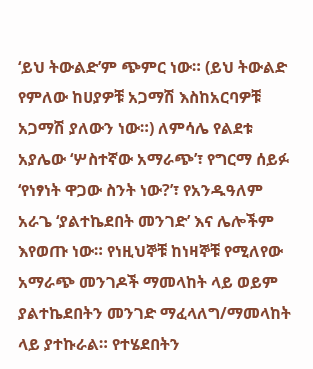‘ይህ ትውልድ’ም ጭምር ነው። (ይህ ትውልድ የምለው ከሀያዎቹ አጋማሽ እስከአርባዎቹ አጋማሽ ያለውን ነው።) ለምሳሌ የልደቱ አያሌው ‘ሦስተኛው አማራጭ’፣ የግርማ ሰይፉ ‘የነፃነት ዋጋው ስንት ነው?’፣ የአንዱዓለም አራጌ ‘ያልተኬደበት መንገድ’ እና ሌሎችም እየወጡ ነው። የነዚህኞቹ ከነዛኞቹ የሚለየው አማራጭ መንገዶች ማመላከት ላይ ወይም ያልተኬደበትን መንገድ ማፈላለግ/ማመላከት ላይ ያተኩራል። የተሄደበትን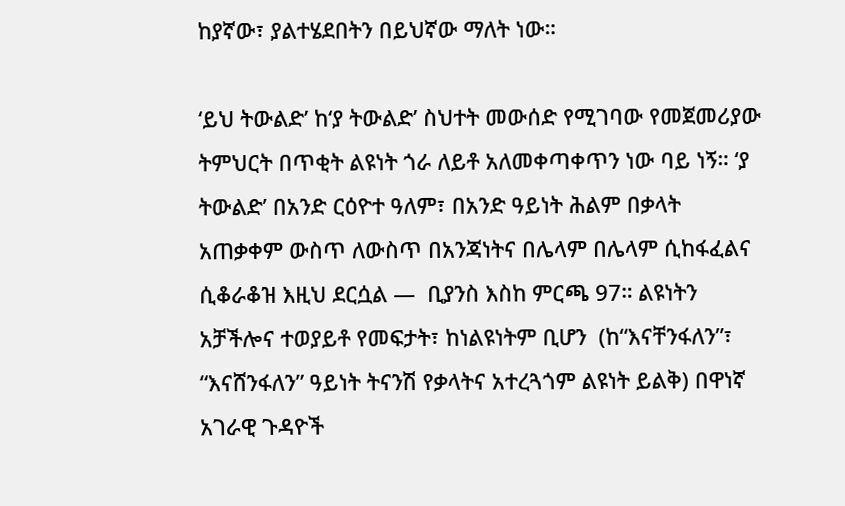ከያኛው፣ ያልተሄደበትን በይህኛው ማለት ነው።

‘ይህ ትውልድ’ ከ‘ያ ትውልድ’ ስህተት መውሰድ የሚገባው የመጀመሪያው ትምህርት በጥቂት ልዩነት ጎራ ለይቶ አለመቀጣቀጥን ነው ባይ ነኝ። ‘ያ ትውልድ’ በአንድ ርዕዮተ ዓለም፣ በአንድ ዓይነት ሕልም በቃላት አጠቃቀም ውስጥ ለውስጥ በአንጃነትና በሌላም በሌላም ሲከፋፈልና ሲቆራቆዝ እዚህ ደርሷል —  ቢያንስ እስከ ምርጫ 97። ልዩነትን አቻችሎና ተወያይቶ የመፍታት፣ ከነልዩነትም ቢሆን  (ከ“እናቸንፋለን”፣ “እናሸንፋለን” ዓይነት ትናንሽ የቃላትና አተረጓጎም ልዩነት ይልቅ) በዋነኛ አገራዊ ጉዳዮች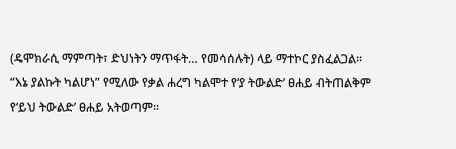(ዴሞክራሲ ማምጣት፣ ድህነትን ማጥፋት… የመሳሰሉት) ላይ ማተኮር ያስፈልጋል።
“እኔ ያልኩት ካልሆነ” የሚለው የቃል ሐረግ ካልሞተ የ‘ያ ትውልድ’ ፀሐይ ብትጠልቅም የ‘ይህ ትውልድ’ ፀሐይ አትወጣም።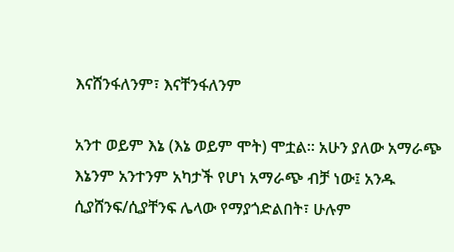እናሸንፋለንም፣ እናቸንፋለንም

አንተ ወይም እኔ (እኔ ወይም ሞት) ሞቷል። አሁን ያለው አማራጭ እኔንም አንተንም አካታች የሆነ አማራጭ ብቻ ነው፤ አንዱ ሲያሸንፍ/ሲያቸንፍ ሌላው የማያጎድልበት፣ ሁሉም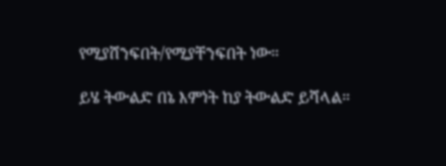የሚያሸንፍበት/የሚያቸንፍበት ነው።

ይሄ ትውልድ በኔ እምነት ከያ ትውልድ ይሻላል።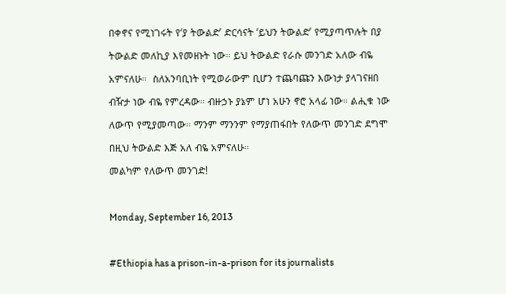በቀኖና የሚነገሩት የ‘ያ ትውልድ’ ድርሳናት ‘ይህን ትውልድ’ የሚያጣጥሉት በያ ትውልድ መለኪያ እየመዘኑት ነው። ይህ ትውልድ የራሱ መንገድ አለው ብዬ አምናለሁ።  ስለአንባቢነት የሚወራውም ቢሆን ተጨባጩን እውነታ ያላገናዘበ ብዥታ ነው ብዬ የምረዳው። ብዙኃኑ ያኔም ሆነ አሁን ኖሮ አላፊ ነው። ልሒቁ ነው ለውጥ የሚያመጣው። ማንም ማንንም የማያጠፋበት የለውጥ መንገድ ደግሞ በዚህ ትውልድ እጅ አለ ብዬ አምናለሁ።
መልካም የለውጥ መንገድ!

Monday, September 16, 2013

#Ethiopia has a prison-in-a-prison for its journalists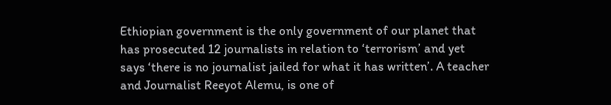Ethiopian government is the only government of our planet that has prosecuted 12 journalists in relation to ‘terrorism’ and yet says ‘there is no journalist jailed for what it has written’. A teacher and Journalist Reeyot Alemu, is one of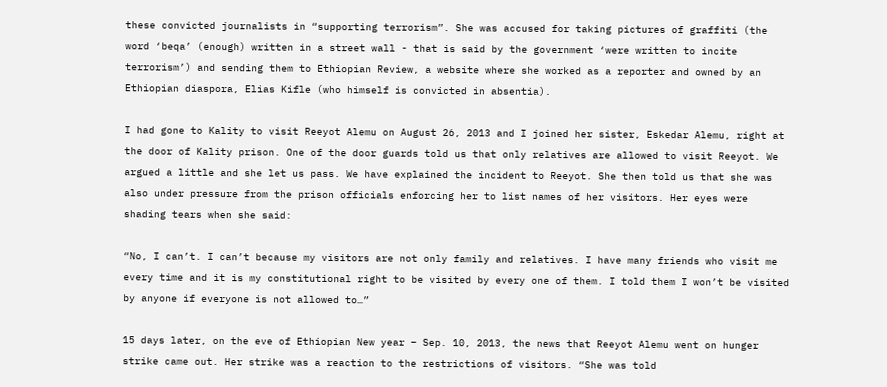these convicted journalists in “supporting terrorism”. She was accused for taking pictures of graffiti (the word ‘beqa’ (enough) written in a street wall - that is said by the government ‘were written to incite terrorism’) and sending them to Ethiopian Review, a website where she worked as a reporter and owned by an Ethiopian diaspora, Elias Kifle (who himself is convicted in absentia).

I had gone to Kality to visit Reeyot Alemu on August 26, 2013 and I joined her sister, Eskedar Alemu, right at the door of Kality prison. One of the door guards told us that only relatives are allowed to visit Reeyot. We argued a little and she let us pass. We have explained the incident to Reeyot. She then told us that she was also under pressure from the prison officials enforcing her to list names of her visitors. Her eyes were shading tears when she said:

“No, I can’t. I can’t because my visitors are not only family and relatives. I have many friends who visit me every time and it is my constitutional right to be visited by every one of them. I told them I won’t be visited by anyone if everyone is not allowed to…”

15 days later, on the eve of Ethiopian New year – Sep. 10, 2013, the news that Reeyot Alemu went on hunger strike came out. Her strike was a reaction to the restrictions of visitors. “She was told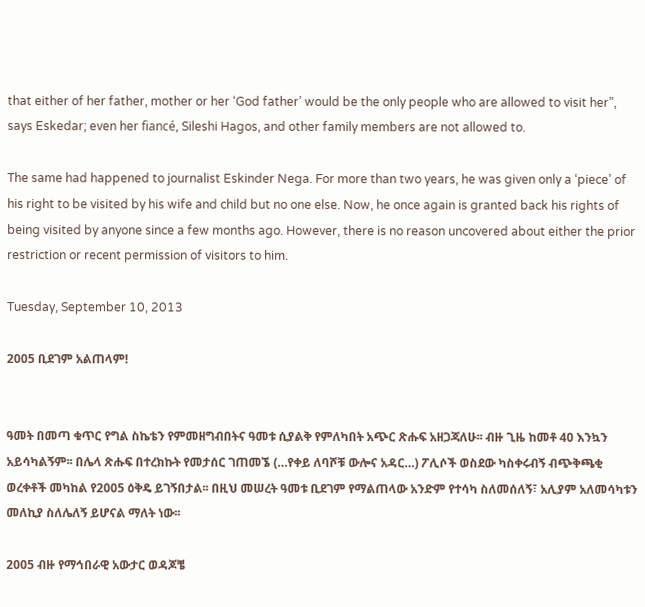that either of her father, mother or her ‘God father’ would be the only people who are allowed to visit her”, says Eskedar; even her fiancé, Sileshi Hagos, and other family members are not allowed to.

The same had happened to journalist Eskinder Nega. For more than two years, he was given only a ‘piece’ of his right to be visited by his wife and child but no one else. Now, he once again is granted back his rights of being visited by anyone since a few months ago. However, there is no reason uncovered about either the prior restriction or recent permission of visitors to him.

Tuesday, September 10, 2013

2005 ቢደገም አልጠላም!


ዓመት በመጣ ቁጥር የግል ስኬቴን የምመዘግብበትና ዓመቱ ሲያልቅ የምለካበት አጭር ጽሑፍ አዘጋጃለሁ፡፡ ብዙ ጊዜ ከመቶ 40 እንኳን አይሳካልኝም፡፡ በሌላ ጽሑፍ በተረክኩት የመታሰር ገጠመኜ (…የቀይ ለባሾቹ ውሎና አዳር…) ፖሊሶች ወስደው ካስቀሩብኝ ብጭቅጫቂ ወረቀቶች መካከል የ2005 ዕቅዴ ይገኝበታል፡፡ በዚህ መሠረት ዓመቱ ቢደገም የማልጠላው አንድም የተሳካ ስለመሰለኝ፣ አሊያም አለመሳካቱን መለኪያ ስለሌለኝ ይሆናል ማለት ነው፡፡

2005 ብዙ የማኅበራዊ አውታር ወዳጆቼ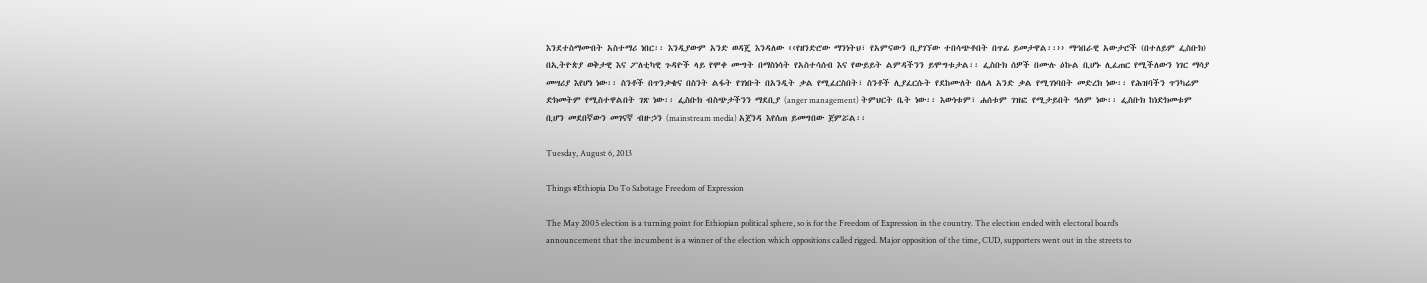እንደተስማሙበት አስተማሪ ነበር፡፡ እንዲያውም አንድ ወዳጄ እንዳለው ‹‹የዘንድሮው ማንነትህ፣ የአምናውን ቢያገኘው ተበሳጭቶበት በጥፊ ይመታዋል፡፡›› ማኅበራዊ አውታሮች (በተለይም ፌስቡክ) በኢትዮጵያ ወቅታዊ እና ፖለቲካዊ ጉዳዮች ላይ የሞቀ ሙግት በማስነሳት የአስተሳሰብ እና የውይይት ልምዳችንን ይሞግቱታል፡፡ ፌስቡክ ሰዎች በሙሉ ዕኩል ቢሆኑ ሊፈጠር የሚችለውን ነገር ማሳያ መሣሪያ እየሆነ ነው፡፡ ስንቶች በጥንቃቄና በስንት ልፋት የገነቡት በአንዲት ቃል የሚፈርስበት፣ ስንቶች ሊያፈርሱት የደከሙለት በሌላ አንድ ቃል የሚገነባበት መድረክ ነው፡፡ የሕዝባችን ጥንካሬም ድክመትም የሚስተዋልበት ገጽ ነው፡፡ ፌስቡክ ብስጭታችንን ማደቢያ (anger management) ትምህርት ቤት ነው፡፡ እውነቱም፣ ሐሰቱም ገዝፎ የሚታይበት ዓለም ነው፡፡ ፌስቡክ ከነድክመቱም ቢሆን መደበኛውን መገናኛ ብዙኃን (mainstream media) አጀንዳ እየሰጠ ይመግበው ጀምሯል፡፡

Tuesday, August 6, 2013

Things #Ethiopia Do To Sabotage Freedom of Expression

The May 2005 election is a turning point for Ethiopian political sphere, so is for the Freedom of Expression in the country. The election ended with electoral board’s announcement that the incumbent is a winner of the election which oppositions called rigged. Major opposition of the time, CUD, supporters went out in the streets to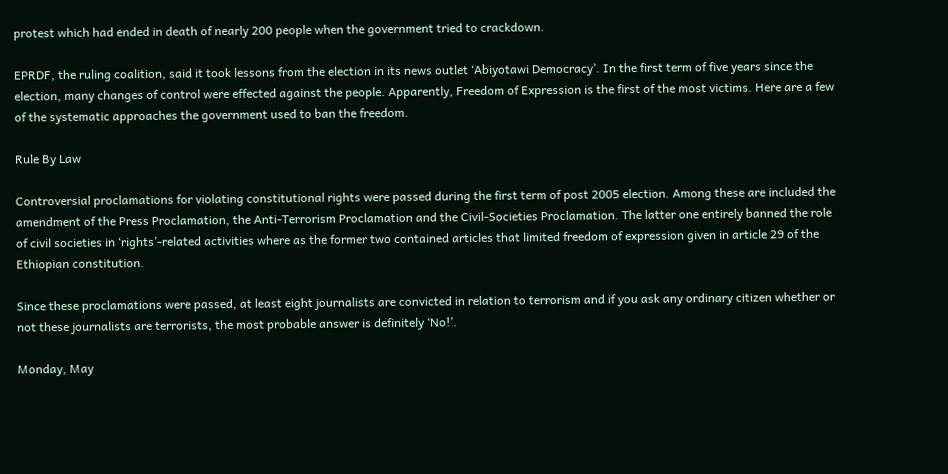protest which had ended in death of nearly 200 people when the government tried to crackdown.

EPRDF, the ruling coalition, said it took lessons from the election in its news outlet ‘Abiyotawi Democracy’. In the first term of five years since the election, many changes of control were effected against the people. Apparently, Freedom of Expression is the first of the most victims. Here are a few of the systematic approaches the government used to ban the freedom.

Rule By Law

Controversial proclamations for violating constitutional rights were passed during the first term of post 2005 election. Among these are included the amendment of the Press Proclamation, the Anti-Terrorism Proclamation and the Civil-Societies Proclamation. The latter one entirely banned the role of civil societies in ‘rights’-related activities where as the former two contained articles that limited freedom of expression given in article 29 of the Ethiopian constitution.

Since these proclamations were passed, at least eight journalists are convicted in relation to terrorism and if you ask any ordinary citizen whether or not these journalists are terrorists, the most probable answer is definitely ‘No!’.

Monday, May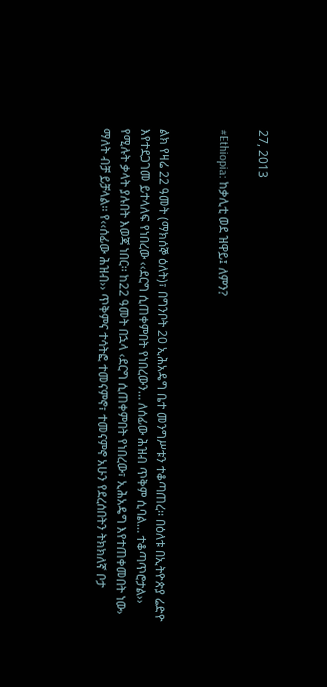27, 2013

#Ethiopia: ከቃሊቲ ወደ ዝዋይ፤ ለምን?


ልክ የዛሬ 22 ዓመት (ማክሰኞ ዕለት)፣ በግንቦት 20 ኢሕአዴግ ቤተ መንግሥቱን ተቆጣጠረ፡፡ በዕለቱ በኢትዮጵያ ሬድዮ እየተደጋገመ ይተላለፍ የነበረው ‹‹ደርግ ሲጠቀምበት የነበረውን… ለሰፊው ሕዝብ ጥቅም ሲባል… ተቆጣጥሮታል›› የሚሉት ቃላት ያሉበት እወጃ ነበር፡፡ ከ22 ዓመት በኋላ ‹ደርግ ሲጠቀምበት የነበረው፣ ኢሕአዴግ እየተጠቀመበት ነው› ማለት ብቻ ይቻላል፡፡ የ‹‹ሰፊው ሕዝብ›› ጥቅምና ተሳትፎ ተመናምኖ፣ ተመናምኖ አሁን የደረሰበትን ትክክለኛ ቦታ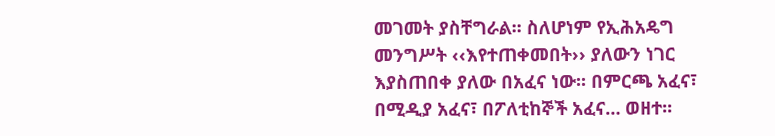መገመት ያስቸግራል፡፡ ስለሆነም የኢሕአዴግ መንግሥት ‹‹እየተጠቀመበት›› ያለውን ነገር እያስጠበቀ ያለው በአፈና ነው፡፡ በምርጫ አፈና፣ በሚዲያ አፈና፣ በፖለቲከኞች አፈና… ወዘተ፡፡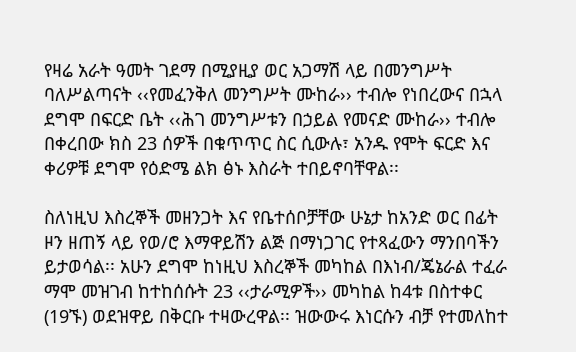የዛሬ አራት ዓመት ገደማ በሚያዚያ ወር አጋማሽ ላይ በመንግሥት ባለሥልጣናት ‹‹የመፈንቅለ መንግሥት ሙከራ›› ተብሎ የነበረውና በኋላ ደግሞ በፍርድ ቤት ‹‹ሕገ መንግሥቱን በኃይል የመናድ ሙከራ›› ተብሎ በቀረበው ክስ 23 ሰዎች በቁጥጥር ስር ሲውሉ፣ አንዱ የሞት ፍርድ እና ቀሪዎቹ ደግሞ የዕድሜ ልክ ፅኑ እስራት ተበይኖባቸዋል፡፡

ስለነዚህ እስረኞች መዘንጋት እና የቤተሰቦቻቸው ሁኔታ ከአንድ ወር በፊት ዞን ዘጠኝ ላይ የወ/ሮ እማዋይሽን ልጅ በማነጋገር የተጻፈውን ማንበባችን ይታወሳል፡፡ አሁን ደግሞ ከነዚህ እስረኞች መካከል በእነብ/ጄኔራል ተፈራ ማሞ መዝገብ ከተከሰሱት 23 ‹‹ታራሚዎች›› መካከል ከ4ቱ በስተቀር (19ኙ) ወደዝዋይ በቅርቡ ተዛውረዋል፡፡ ዝውውሩ እነርሱን ብቻ የተመለከተ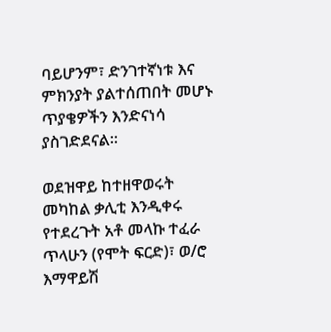ባይሆንም፣ ድንገተኛነቱ እና ምክንያት ያልተሰጠበት መሆኑ ጥያቄዎችን እንድናነሳ ያስገድደናል፡፡

ወደዝዋይ ከተዘዋወሩት መካከል ቃሊቲ እንዲቀሩ የተደረጉት አቶ መላኩ ተፈራ ጥላሁን (የሞት ፍርድ)፣ ወ/ሮ እማዋይሽ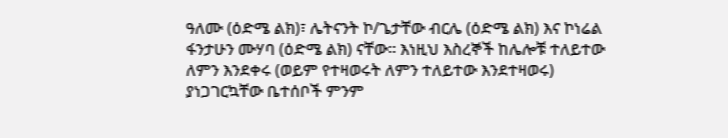ዓለሙ (ዕድሜ ልክ)፣ ሌትናንት ኮ/ጌታቸው ብርሌ (ዕድሜ ልክ) እና ኮነሬል ፋንታሁን ሙሃባ (ዕድሜ ልክ) ናቸው፡፡ እነዚህ እስረኞች ከሌሎቹ ተለይተው ለምን እንደቀሩ (ወይም የተዛወሩት ለምን ተለይተው እንደተዛወሩ) ያነጋገርኳቸው ቤተሰቦች ምንም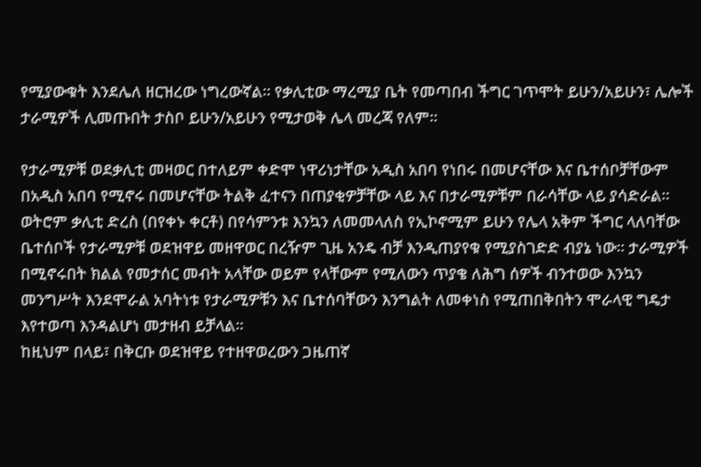የሚያውቁት እንደሌለ ዘርዝረው ነግረውኛል፡፡ የቃሊቲው ማረሚያ ቤት የመጣበብ ችግር ገጥሞት ይሁን/አይሁን፣ ሌሎች ታራሚዎች ሊመጡበት ታስቦ ይሁን/አይሁን የሚታወቅ ሌላ መረጃ የለም፡፡

የታራሚዎቹ ወደቃሊቲ መዛወር በተለይም ቀድሞ ነዋሪነታቸው አዲስ አበባ የነበሩ በመሆናቸው እና ቤተሰቦቻቸውም በአዲስ አበባ የሚኖሩ በመሆናቸው ትልቅ ፈተናን በጠያቂዎቻቸው ላይ እና በታራሚዎቹም በራሳቸው ላይ ያሳድራል፡፡ ወትሮም ቃሊቲ ድረስ (በየቀኑ ቀርቶ) በየሳምንቱ እንኳን ለመመላለስ የኢኮኖሚም ይሁን የሌላ አቅም ችግር ላለባቸው ቤተሰቦች የታራሚዎቹ ወደዝዋይ መዘዋወር በረዥም ጊዜ አንዴ ብቻ እንዲጠያየቁ የሚያስገድድ ብያኔ ነው፡፡ ታራሚዎች በሚኖሩበት ክልል የመታሰር መብት አላቸው ወይም የላቸውም የሚለውን ጥያቄ ለሕግ ሰዎች ብንተወው እንኳን መንግሥት እንደሞራል አባትነቱ የታራሚዎቹን እና ቤተሰባቸውን እንግልት ለመቀነስ የሚጠበቅበትን ሞራላዊ ግዴታ እየተወጣ እንዳልሆነ መታዘብ ይቻላል፡፡
ከዚህም በላይ፣ በቅርቡ ወደዝዋይ የተዘዋወረውን ጋዜጠኛ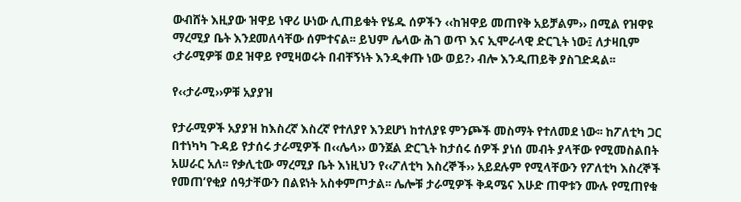ውብሸት እዚያው ዝዋይ ነዋሪ ሁነው ሊጠይቁት የሄዱ ሰዎችን ‹‹ከዝዋይ መጠየቅ አይቻልም›› በሚል የዝዋዩ ማረሚያ ቤት እንደመለሳቸው ሰምተናል፡፡ ይህም ሌላው ሕገ ወጥ እና ኢሞራላዊ ድርጊት ነው፤ ለታዛቢም ‹ታራሚዎቹ ወደ ዝዋይ የሚዛወሩት በብቸኝነት እንዲቀጡ ነው ወይ?› ብሎ እንዲጠይቅ ያስገድዳል፡፡

የ‹‹ታራሚ››ዎቹ አያያዝ

የታራሚዎች አያያዝ ከእስረኛ እስረኛ የተለያየ እንደሆነ ከተለያዩ ምንጮች መስማት የተለመደ ነው፡፡ ከፖለቲካ ጋር በተነካካ ጉዳይ የታሰሩ ታራሚዎች በ‹‹ሌላ›› ወንጀል ድርጊት ከታሰሩ ሰዎች ያነሰ መብት ያላቸው የሚመስልበት አሠራር አለ፡፡ የቃሊቲው ማረሚያ ቤት እነዚህን የ‹‹ፖለቲካ እስረኞች›› አይደሉም የሚላቸውን የፖለቲካ እስረኞች የመጠ’የቂያ ሰዓታቸውን በልዩነት አስቀምጦታል፡፡ ሌሎቹ ታራሚዎች ቅዳሜና እሁድ ጠዋቱን ሙሉ የሚጠየቁ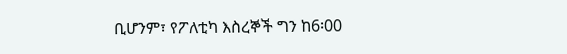ቢሆንም፣ የፖለቲካ እስረኞች ግን ከ6፡00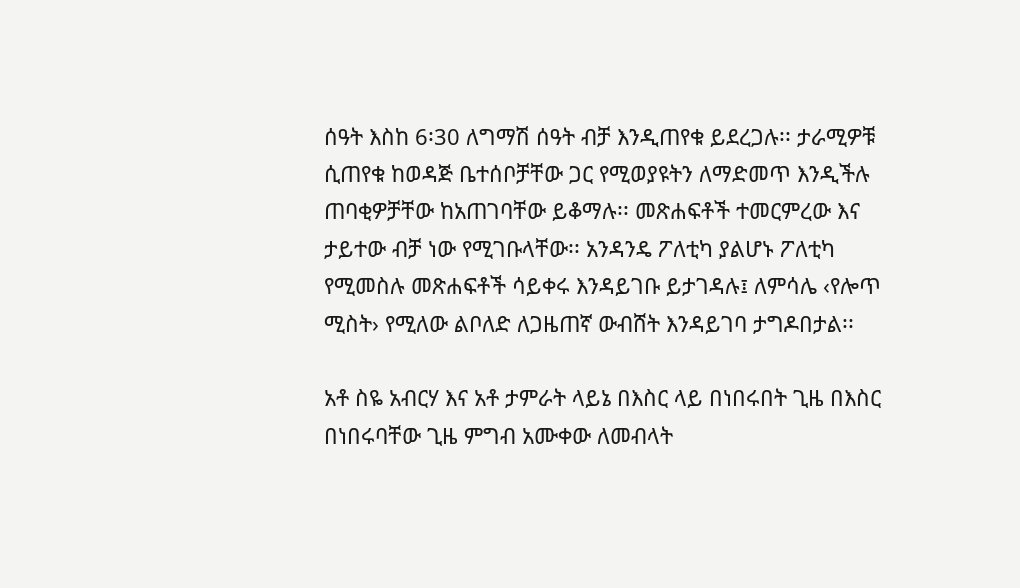ሰዓት እስከ 6፡30 ለግማሽ ሰዓት ብቻ እንዲጠየቁ ይደረጋሉ፡፡ ታራሚዎቹ ሲጠየቁ ከወዳጅ ቤተሰቦቻቸው ጋር የሚወያዩትን ለማድመጥ እንዲችሉ ጠባቂዎቻቸው ከአጠገባቸው ይቆማሉ፡፡ መጽሐፍቶች ተመርምረው እና ታይተው ብቻ ነው የሚገቡላቸው፡፡ አንዳንዴ ፖለቲካ ያልሆኑ ፖለቲካ የሚመስሉ መጽሐፍቶች ሳይቀሩ እንዳይገቡ ይታገዳሉ፤ ለምሳሌ ‹የሎጥ ሚስት› የሚለው ልቦለድ ለጋዜጠኛ ውብሸት እንዳይገባ ታግዶበታል፡፡

አቶ ስዬ አብርሃ እና አቶ ታምራት ላይኔ በእስር ላይ በነበሩበት ጊዜ በእስር በነበሩባቸው ጊዜ ምግብ አሙቀው ለመብላት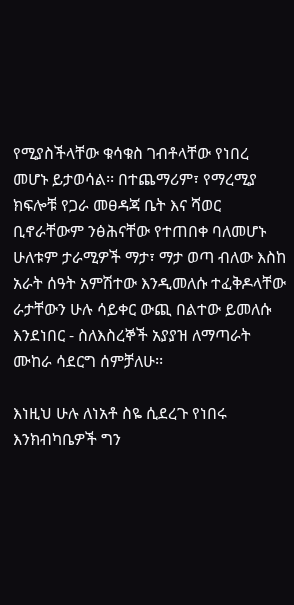የሚያስችላቸው ቁሳቁስ ገብቶላቸው የነበረ መሆኑ ይታወሳል፡፡ በተጨማሪም፣ የማረሚያ ክፍሎቹ የጋራ መፀዳጃ ቤት እና ሻወር ቢኖራቸውም ንፅሕናቸው የተጠበቀ ባለመሆኑ ሁለቱም ታራሚዎች ማታ፣ ማታ ወጣ ብለው እስከ አራት ሰዓት አምሽተው እንዲመለሱ ተፈቅዶላቸው ራታቸውን ሁሉ ሳይቀር ውጪ በልተው ይመለሱ እንደነበር - ስለእስረኞች አያያዝ ለማጣራት ሙከራ ሳደርግ ሰምቻለሁ፡፡

እነዚህ ሁሉ ለነአቶ ስዬ ሲደረጉ የነበሩ እንክብካቤዎች ግን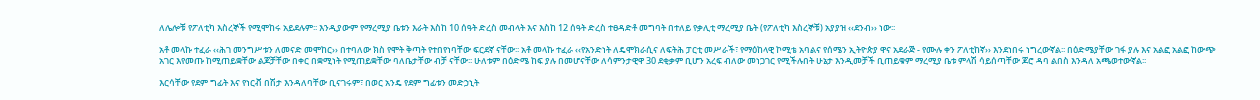ለሌሎቹ የፖለቲካ እስረኞች የሚሞከሩ አይደሉም፡፡ እንዲያውም የማረሚያ ቤቱን እራት እስከ 10 ሰዓት ድረስ መብላት እና እስከ 12 ሰዓት ድረስ ተፀዳድቶ መግባት በተለይ የቃሊቲ ማረሚያ ቤት (የፖለቲካ እስረኞቹ) አያያዝ ‹‹ደንብ›› ነው፡፡

አቶ መላኩ ተፈራ ‹‹ሕገ መንግሥቱን ለመናድ መሞከር›› በተባለው ክስ የሞት ቅጣት የተበየነባቸው ፍርደኛ ናቸው፡፡ አቶ መላኩ ተፈራ ‹‹የአንድነት ለዴሞክራሲና ለፍትሕ ፓርቲ መሥራች፣ የማዕከላዊ ኮሚቴ አባልና የሰሜን ኢትዮጵያ ዋና አደራጅ - የሙሉ ቀን ፖለቲከኛ›› እንደነበሩ ነግረውኛል፡፡ በዕድሜያቸው ገፋ ያሉ እና አልፎ አልፎ ከውጭ አገር እየመጡ ከሚጠይቋቸው ልጆቻቸው በቀር በቋሚነት የሚጠይቋቸው ባለቤታቸው ብቻ ናቸው፡፡ ሁለቱም በዕድሜ ከፍ ያሉ በመሆናቸው ለሳምንታዊዋ 30 ደቂቃም ቢሆን አረፍ ብለው መነጋገር የሚችሉበት ሁኔታ እንዲመቻች ቢጠይቁም ማረሚያ ቤቱ ምላሽ ሳይሰጣቸው ጆሮ ዳባ ልበስ እንዳለ አጫወተውኛል፡፡

እርሳቸው የደም ግፊት እና የነርቭ በሽታ እንዳለባቸው ቢናገሩም፣ በወር አንዴ የደም ግፊቱን መድኃኒት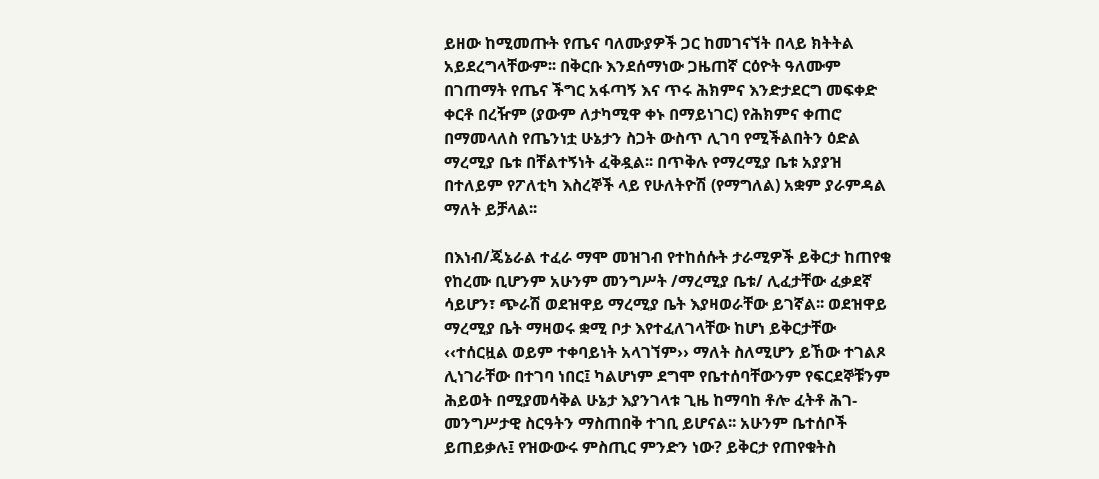ይዘው ከሚመጡት የጤና ባለሙያዎች ጋር ከመገናኘት በላይ ክትትል አይደረግላቸውም፡፡ በቅርቡ እንደሰማነው ጋዜጠኛ ርዕዮት ዓለሙም በገጠማት የጤና ችግር አፋጣኝ እና ጥሩ ሕክምና እንድታደርግ መፍቀድ ቀርቶ በረዥም (ያውም ለታካሚዋ ቀኑ በማይነገር) የሕክምና ቀጠሮ በማመላለስ የጤንነቷ ሁኔታን ስጋት ውስጥ ሊገባ የሚችልበትን ዕድል ማረሚያ ቤቱ በቸልተኝነት ፈቅዷል፡፡ በጥቅሉ የማረሚያ ቤቱ አያያዝ በተለይም የፖለቲካ እስረኞች ላይ የሁለትዮሽ (የማግለል) አቋም ያራምዳል ማለት ይቻላል፡፡

በእነብ/ጄኔራል ተፈራ ማሞ መዝገብ የተከሰሱት ታራሚዎች ይቅርታ ከጠየቁ የከረሙ ቢሆንም አሁንም መንግሥት /ማረሚያ ቤቱ/ ሊፈታቸው ፈቃደኛ ሳይሆን፣ ጭራሽ ወደዝዋይ ማረሚያ ቤት እያዛወራቸው ይገኛል፡፡ ወደዝዋይ ማረሚያ ቤት ማዛወሩ ቋሚ ቦታ እየተፈለገላቸው ከሆነ ይቅርታቸው ‹‹ተሰርዟል ወይም ተቀባይነት አላገኘም›› ማለት ስለሚሆን ይኸው ተገልጾ ሊነገራቸው በተገባ ነበር፤ ካልሆነም ደግሞ የቤተሰባቸውንም የፍርደኞቹንም ሕይወት በሚያመሳቅል ሁኔታ እያንገላቱ ጊዜ ከማባከ ቶሎ ፈትቶ ሕገ-መንግሥታዊ ስርዓትን ማስጠበቅ ተገቢ ይሆናል፡፡ አሁንም ቤተሰቦች ይጠይቃሉ፤ የዝውውሩ ምስጢር ምንድን ነው? ይቅርታ የጠየቁትስ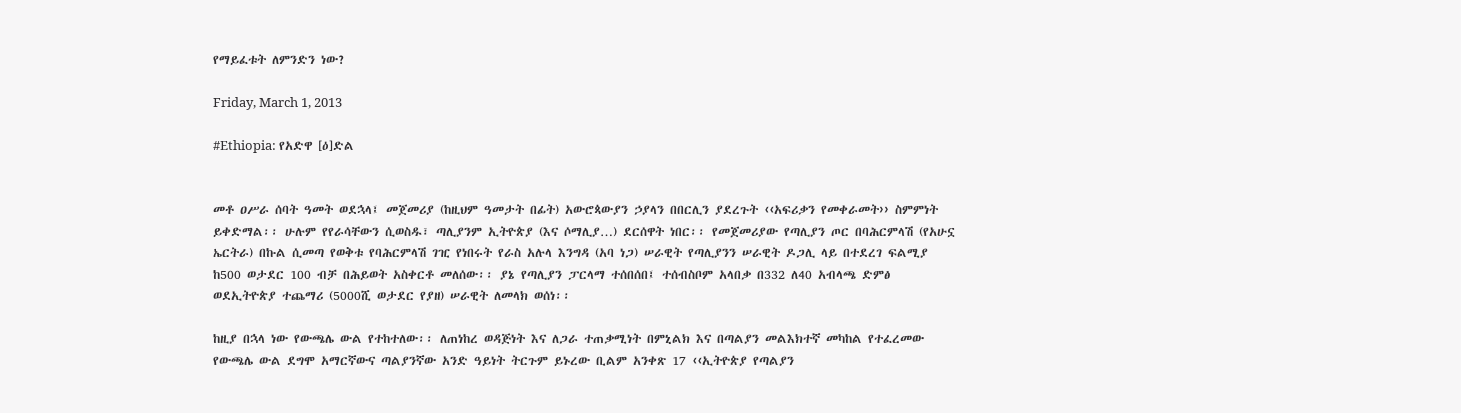የማይፈቱት ለምንድን ነው?

Friday, March 1, 2013

#Ethiopia: የአድዋ [ዕ]ድል


መቶ ዐሥራ ሰባት ዓመት ወደኋላ፤ መጀመሪያ (ከዚህም ዓመታት በፊት) አውሮጳውያን ኃያላን በበርሊን ያደረጉት ‹‹አፍሪቃን የመቀራመት›› ስምምነት ይቀድማል፡፡ ሁሉም የየራሳቸውን ሲወስዱ፣ ጣሊያንም ኢትዮጵያ (እና ሶማሊያ…) ደርሰዋት ነበር፡፡ የመጀመሪያው የጣሊያን ጦር በባሕርምላሽ (የአሁኗ ኤርትራ) በኩል ሲመጣ የወቅቱ የባሕርምላሽ ገዢ የነበሩት የራስ አሉላ እንግዳ (አባ ነጋ) ሠራዊት የጣሊያንን ሠራዊት ዶጋሊ ላይ በተደረገ ፍልሚያ ከ500 ወታደር 100 ብቻ በሕይወት አስቀርቶ መለሰው፡፡ ያኔ የጣሊያን ፓርላማ ተሰበሰበ፤ ተሰብስቦም አላበቃ በ332 ለ40 አብላጫ ድምፅ ወደኢትዮጵያ ተጨማሪ (5000ሺ ወታደር የያዘ) ሠራዊት ለመላክ ወሰነ፡፡

ከዚያ በኋላ ነው የውጫሌ ውል የተከተለው፡፡ ለጠነከረ ወዳጅነት እና ለጋራ ተጠቃሚነት በምኒልክ እና በጣልያን መልእክተኛ መካከል የተፈረመው የውጫሌ ውል ደግሞ አማርኛውና ጣልያንኛው አንድ ዓይነት ትርጉም ይኑረው ቢልም አንቀጽ 17 ‹‹ኢትዮጵያ የጣልያን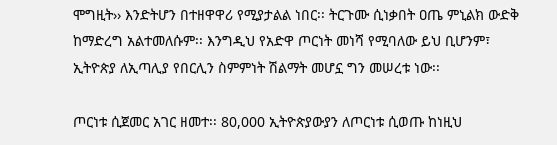ሞግዚት›› እንድትሆን በተዘዋዋሪ የሚያታልል ነበር፡፡ ትርጉሙ ሲነቃበት ዐጤ ምኒልክ ውድቅ ከማድረግ አልተመለሱም፡፡ እንግዲህ የአድዋ ጦርነት መነሻ የሚባለው ይህ ቢሆንም፣ ኢትዮጵያ ለኢጣሊያ የበርሊን ስምምነት ሽልማት መሆኗ ግን መሠረቱ ነው፡፡

ጦርነቱ ሲጀመር አገር ዘመተ፡፡ 80,000 ኢትዮጵያውያን ለጦርነቱ ሲወጡ ከነዚህ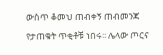ውስጥ ቆመህ ጠብቀኝ ጠብመንጃ የታጠቁት ጥቂቶቹ ነበሩ፡፡ ሌላው ጦርና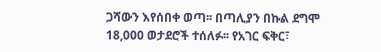ጋሻውን እየሰበቀ ወጣ፡፡ በጣሊያን በኩል ደግሞ 18,000 ወታደሮች ተሰለፉ፡፡ የአገር ፍቅር፣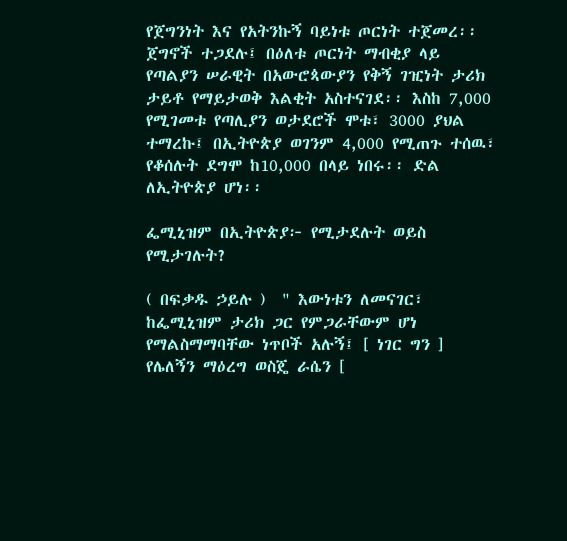የጀግንነት እና የአትንኩኝ ባይነቱ ጦርነት ተጀመረ፡፡ ጀግኖች ተጋደሉ፤ በዕለቱ ጦርነት ማብቂያ ላይ የጣልያን ሠራዊት በአውሮጳውያን የቅኝ ገዢነት ታሪክ ታይቶ የማይታወቅ እልቂት አስተናገደ፡፡ እስከ 7,000 የሚገመቱ የጣሊያን ወታደሮች ሞቱ፣ 3000 ያህል ተማረኩ፤ በኢትዮጵያ ወገንም 4,000 የሚጠጉ ተሰዉ፣ የቆሰሉት ደግሞ ከ10,000 በላይ ነበሩ፡፡ ድል ለኢትዮጵያ ሆነ፡፡

ፌሚኒዝም በኢትዮጵያ፦ የሚታደሉት ወይስ የሚታገሉት?

( በፍቃዱ ኃይሉ )  " እውነቱን ለመናገር፣ ከፌሚኒዝም ታሪክ ጋር የምጋራቸውም ሆነ የማልስማማባቸው ነጥቦች አሉኝ፤ [ ነገር ግን ] የሌለኝን ማዕረግ ወስጄ ራሴን [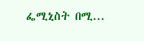ፌሚኒስት በሚ...